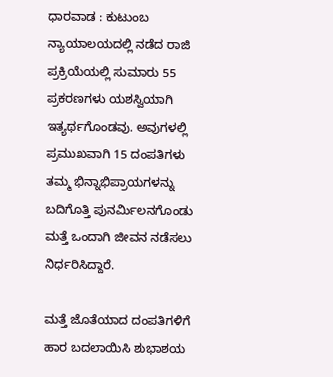ಧಾರವಾಡ : ಕುಟುಂಬ ನ್ಯಾಯಾಲಯದಲ್ಲಿ ನಡೆದ ರಾಜಿ ಪ್ರಕ್ರಿಯೆಯಲ್ಲಿ ಸುಮಾರು 55 ಪ್ರಕರಣಗಳು ಯಶಸ್ವಿಯಾಗಿ ಇತ್ಯರ್ಥಗೊಂಡವು. ಅವುಗಳಲ್ಲಿ ಪ್ರಮುಖವಾಗಿ 15 ದಂಪತಿಗಳು ತಮ್ಮ ಭಿನ್ನಾಭಿಪ್ರಾಯಗಳನ್ನು ಬದಿಗೊತ್ತಿ ಪುನರ್ಮಿಲನಗೊಂಡು ಮತ್ತೆ ಒಂದಾಗಿ ಜೀವನ ನಡೆಸಲು ನಿರ್ಧರಿಸಿದ್ದಾರೆ.

ಮತ್ತೆ ಜೊತೆಯಾದ ದಂಪತಿಗಳಿಗೆ ಹಾರ ಬದಲಾಯಿಸಿ ಶುಭಾಶಯ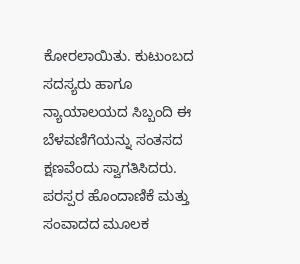ಕೋರಲಾಯಿತು. ಕುಟುಂಬದ ಸದಸ್ಯರು ಹಾಗೂ ನ್ಯಾಯಾಲಯದ ಸಿಬ್ಬಂದಿ ಈ ಬೆಳವಣಿಗೆಯನ್ನು ಸಂತಸದ ಕ್ಷಣವೆಂದು ಸ್ವಾಗತಿಸಿದರು. ಪರಸ್ಪರ ಹೊಂದಾಣಿಕೆ ಮತ್ತು ಸಂವಾದದ ಮೂಲಕ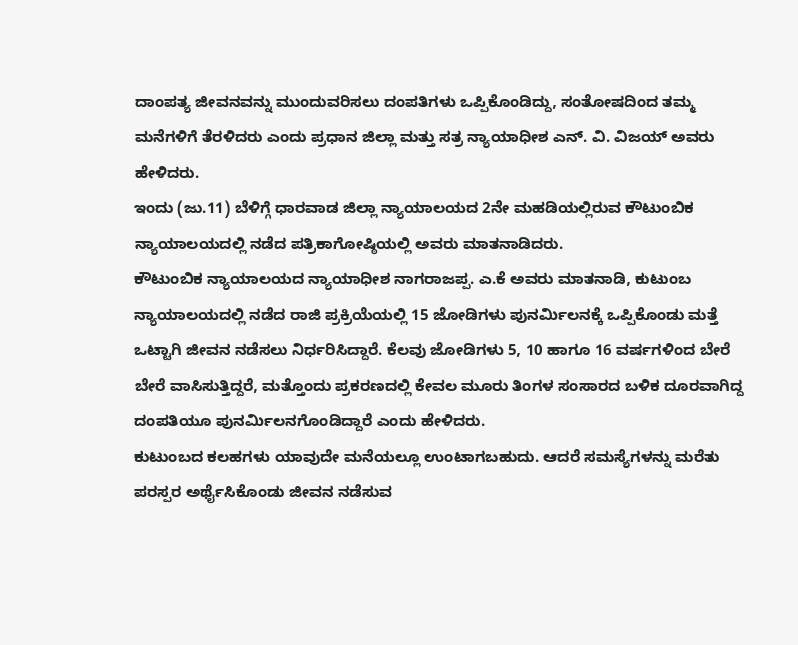ದಾಂಪತ್ಯ ಜೀವನವನ್ನು ಮುಂದುವರಿಸಲು ದಂಪತಿಗಳು ಒಪ್ಪಿಕೊಂಡಿದ್ದು, ಸಂತೋಷದಿಂದ ತಮ್ಮ ಮನೆಗಳಿಗೆ ತೆರಳಿದರು ಎಂದು ಪ್ರಧಾನ ಜಿಲ್ಲಾ ಮತ್ತು ಸತ್ರ ನ್ಯಾಯಾಧೀಶ ಎನ್. ವಿ. ವಿಜಯ್ ಅವರು ಹೇಳಿದರು.
ಇಂದು (ಜು.11) ಬೆಳಿಗ್ಗೆ ಧಾರವಾಡ ಜಿಲ್ಲಾ ನ್ಯಾಯಾಲಯದ 2ನೇ ಮಹಡಿಯಲ್ಲಿರುವ ಕೌಟುಂಬಿಕ ನ್ಯಾಯಾಲಯದಲ್ಲಿ ನಡೆದ ಪತ್ರಿಕಾಗೋಷ್ಠಿಯಲ್ಲಿ ಅವರು ಮಾತನಾಡಿದರು.
ಕೌಟುಂಬಿಕ ನ್ಯಾಯಾಲಯದ ನ್ಯಾಯಾಧೀಶ ನಾಗರಾಜಪ್ಪ. ಎ.ಕೆ ಅವರು ಮಾತನಾಡಿ, ಕುಟುಂಬ ನ್ಯಾಯಾಲಯದಲ್ಲಿ ನಡೆದ ರಾಜಿ ಪ್ರಕ್ರಿಯೆಯಲ್ಲಿ 15 ಜೋಡಿಗಳು ಪುನರ್ಮಿಲನಕ್ಕೆ ಒಪ್ಪಿಕೊಂಡು ಮತ್ತೆ ಒಟ್ಟಾಗಿ ಜೀವನ ನಡೆಸಲು ನಿರ್ಧರಿಸಿದ್ದಾರೆ. ಕೆಲವು ಜೋಡಿಗಳು 5, 10 ಹಾಗೂ 16 ವರ್ಷಗಳಿಂದ ಬೇರೆ ಬೇರೆ ವಾಸಿಸುತ್ತಿದ್ದರೆ, ಮತ್ತೊಂದು ಪ್ರಕರಣದಲ್ಲಿ ಕೇವಲ ಮೂರು ತಿಂಗಳ ಸಂಸಾರದ ಬಳಿಕ ದೂರವಾಗಿದ್ದ ದಂಪತಿಯೂ ಪುನರ್ಮಿಲನಗೊಂಡಿದ್ದಾರೆ ಎಂದು ಹೇಳಿದರು.
ಕುಟುಂಬದ ಕಲಹಗಳು ಯಾವುದೇ ಮನೆಯಲ್ಲೂ ಉಂಟಾಗಬಹುದು. ಆದರೆ ಸಮಸ್ಯೆಗಳನ್ನು ಮರೆತು ಪರಸ್ಪರ ಅರ್ಥೈಸಿಕೊಂಡು ಜೀವನ ನಡೆಸುವ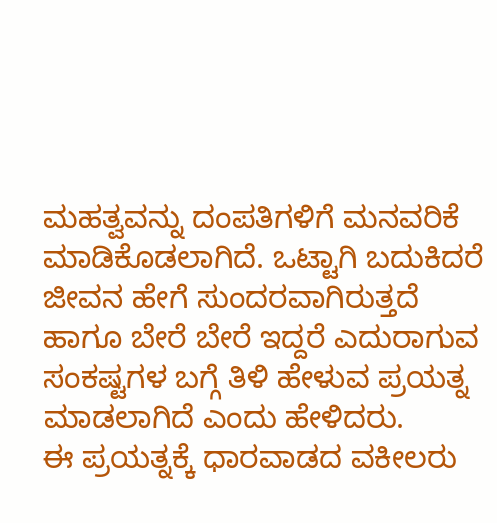ಮಹತ್ವವನ್ನು ದಂಪತಿಗಳಿಗೆ ಮನವರಿಕೆ ಮಾಡಿಕೊಡಲಾಗಿದೆ. ಒಟ್ಟಾಗಿ ಬದುಕಿದರೆ ಜೀವನ ಹೇಗೆ ಸುಂದರವಾಗಿರುತ್ತದೆ ಹಾಗೂ ಬೇರೆ ಬೇರೆ ಇದ್ದರೆ ಎದುರಾಗುವ ಸಂಕಷ್ಟಗಳ ಬಗ್ಗೆ ತಿಳಿ ಹೇಳುವ ಪ್ರಯತ್ನ ಮಾಡಲಾಗಿದೆ ಎಂದು ಹೇಳಿದರು.
ಈ ಪ್ರಯತ್ನಕ್ಕೆ ಧಾರವಾಡದ ವಕೀಲರು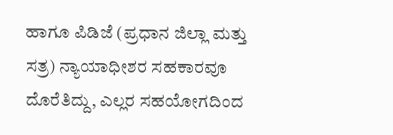ಹಾಗೂ ಪಿಡಿಜೆ (ಪ್ರಧಾನ ಜಿಲ್ಲಾ ಮತ್ತು ಸತ್ರ) ನ್ಯಾಯಾಧೀಶರ ಸಹಕಾರವೂ ದೊರೆತಿದ್ದು, ಎಲ್ಲರ ಸಹಯೋಗದಿಂದ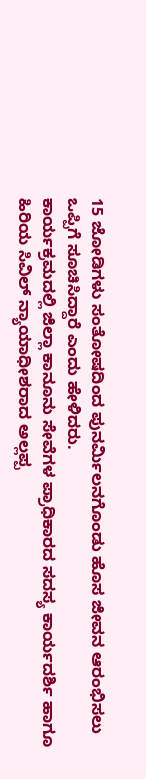15 ಜೋಡಿಗಳು ಸಂತೋಷದಿಂದ ಪುನರ್ಮಿಲನಗೊಂಡು ಹೊಸ ಜೀವನ ಆರಂಭಿಸಲು ಒಪ್ಪಿಗೆ ಸೂಚಿಸಿದ್ದಾರೆ ಎಂದು ಹೇಳಿದರು.
ಕಾರ್ಯಕ್ರಮದಲ್ಲಿ ಜಿಲ್ಲಾ ಕಾನೂನು ಸೇವೆಗಳ ಪ್ರಾಧಿಕಾರದ ಸದಸ್ಯ ಕಾರ್ಯದರ್ಶಿ ಹಾಗೂ ಹಿರಿಯ ಸಿವಿಲ್ ನ್ಯಾಯಾಧೀಶರಾದ ಅಲ್ಲಪ್ಪ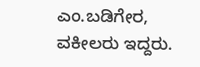ಎಂ.ಬಡಿಗೇರ, ವಕೀಲರು ಇದ್ದರು.